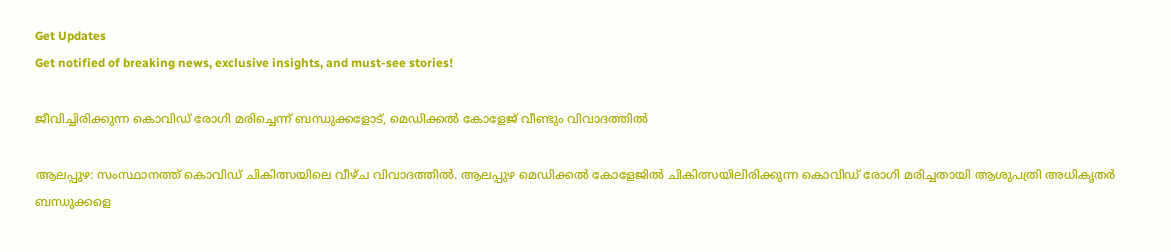Get Updates
Get notified of breaking news, exclusive insights, and must-see stories!

ജീവിച്ചിരിക്കുന്ന കൊവിഡ് രോഗി മരിച്ചെന്ന് ബന്ധുക്കളോട്, മെഡിക്കൽ കോളേജ് വീണ്ടും വിവാദത്തിൽ

ആലപ്പുഴ: സംസ്ഥാനത്ത് കൊവിഡ് ചികിത്സയിലെ വീഴ്ച വിവാദത്തില്‍. ആലപ്പുഴ മെഡിക്കല്‍ കോളേജില്‍ ചികിത്സയിലിരിക്കുന്ന കൊവിഡ് രോഗി മരിച്ചതായി ആശുപത്രി അധികൃതര്‍ ബന്ധുക്കളെ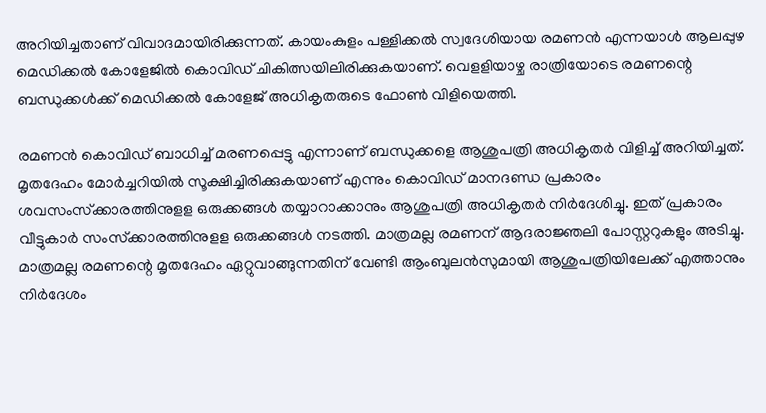അറിയിച്ചതാണ് വിവാദമായിരിക്കുന്നത്. കായംകുളം പള്ളിക്കല്‍ സ്വദേശിയായ രമണന്‍ എന്നയാള്‍ ആലപ്പുഴ മെഡിക്കല്‍ കോളേജില്‍ കൊവിഡ് ചികിത്സയിലിരിക്കുകയാണ്. വെളളിയാഴ്ച രാത്രിയോടെ രമണന്റെ ബന്ധുക്കള്‍ക്ക് മെഡിക്കല്‍ കോളേജ് അധികൃതരുടെ ഫോണ്‍ വിളിയെത്തി.

രമണന്‍ കൊവിഡ് ബാധിച്ച് മരണപ്പെട്ടു എന്നാണ് ബന്ധുക്കളെ ആശുപത്രി അധികൃതര്‍ വിളിച്ച് അറിയിച്ചത്. മൃതദേഹം മോര്‍ച്ചറിയില്‍ സൂക്ഷിച്ചിരിക്കുകയാണ് എന്നും കൊവിഡ് മാനദണ്ഡ പ്രകാരം ശവസംസ്‌ക്കാരത്തിനുളള ഒരുക്കങ്ങള്‍ തയ്യാറാക്കാനും ആശുപത്രി അധികൃതര്‍ നിര്‍ദേശിച്ചു. ഇത് പ്രകാരം വീട്ടുകാര്‍ സംസ്‌ക്കാരത്തിനുളള ഒരുക്കങ്ങള്‍ നടത്തി. മാത്രമല്ല രമണന് ആദരാജ്ഞലി പോസ്റ്ററുകളും അടിച്ചു. മാത്രമല്ല രമണന്റെ മൃതദേഹം ഏറ്റുവാങ്ങുന്നതിന് വേണ്ടി ആംബുലന്‍സുമായി ആശുപത്രിയിലേക്ക് എത്താനും നിര്‍ദേശം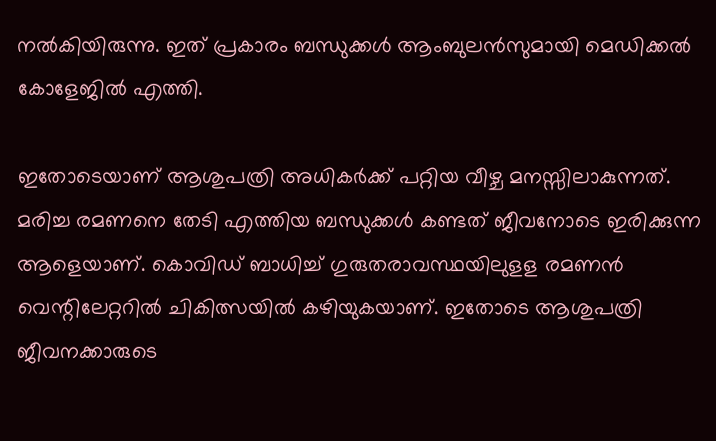നല്‍കിയിരുന്നു. ഇത് പ്രകാരം ബന്ധുക്കള്‍ ആംബുലന്‍സുമായി മെഡിക്കല്‍ കോളേജില്‍ എത്തി.

ഇതോടെയാണ് ആശുപത്രി അധികര്‍ക്ക് പറ്റിയ വീഴ്ച മനസ്സിലാകുന്നത്. മരിച്ച രമണനെ തേടി എത്തിയ ബന്ധുക്കള്‍ കണ്ടത് ജീവനോടെ ഇരിക്കുന്ന ആളെയാണ്. കൊവിഡ് ബാധിച്ച് ഗുരുതരാവസ്ഥയിലുളള രമണന്‍ വെന്റിലേറ്ററില്‍ ചികിത്സയില്‍ കഴിയുകയാണ്. ഇതോടെ ആശുപത്രി ജീവനക്കാരുടെ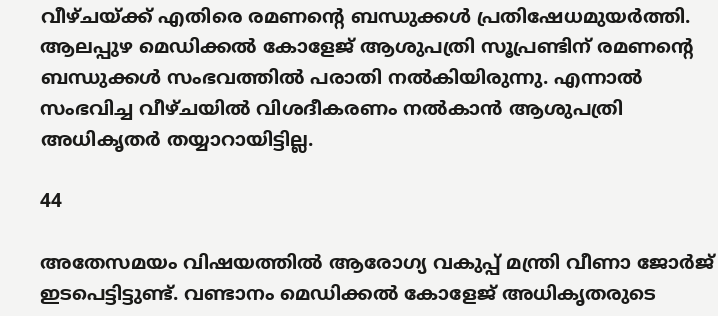വീഴ്ചയ്ക്ക് എതിരെ രമണന്റെ ബന്ധുക്കള്‍ പ്രതിഷേധമുയര്‍ത്തി. ആലപ്പുഴ മെഡിക്കല്‍ കോളേജ് ആശുപത്രി സൂപ്രണ്ടിന് രമണന്റെ ബന്ധുക്കള്‍ സംഭവത്തില്‍ പരാതി നല്‍കിയിരുന്നു. എന്നാല്‍ സംഭവിച്ച വീഴ്ചയില്‍ വിശദീകരണം നല്‍കാന്‍ ആശുപത്രി അധികൃതര്‍ തയ്യാറായിട്ടില്ല.

44

അതേസമയം വിഷയത്തില്‍ ആരോഗ്യ വകുപ്പ് മന്ത്രി വീണാ ജോര്‍ജ് ഇടപെട്ടിട്ടുണ്ട്. വണ്ടാനം മെഡിക്കല്‍ കോളേജ് അധികൃതരുടെ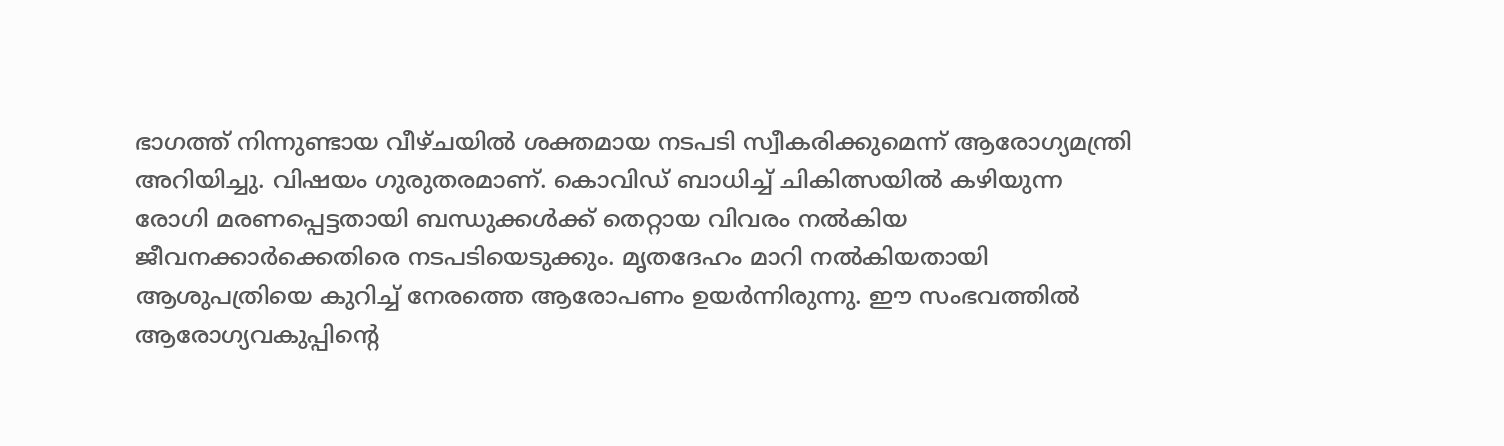ഭാഗത്ത് നിന്നുണ്ടായ വീഴ്ചയില്‍ ശക്തമായ നടപടി സ്വീകരിക്കുമെന്ന് ആരോഗ്യമന്ത്രി അറിയിച്ചു. വിഷയം ഗുരുതരമാണ്. കൊവിഡ് ബാധിച്ച് ചികിത്സയില്‍ കഴിയുന്ന രോഗി മരണപ്പെട്ടതായി ബന്ധുക്കള്‍ക്ക് തെറ്റായ വിവരം നല്‍കിയ ജീവനക്കാര്‍ക്കെതിരെ നടപടിയെടുക്കും. മൃതദേഹം മാറി നല്‍കിയതായി ആശുപത്രിയെ കുറിച്ച് നേരത്തെ ആരോപണം ഉയര്‍ന്നിരുന്നു. ഈ സംഭവത്തില്‍ ആരോഗ്യവകുപ്പിന്റെ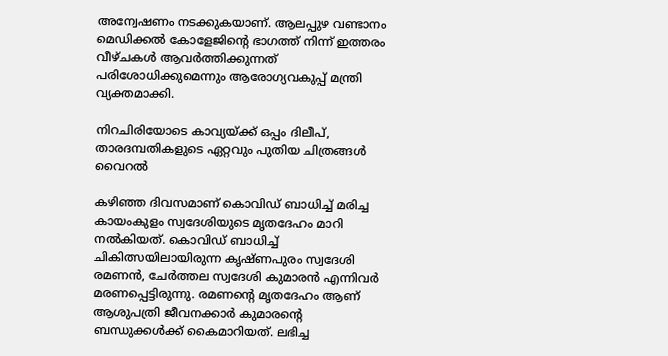അന്വേഷണം നടക്കുകയാണ്. ആലപ്പുഴ വണ്ടാനം മെഡിക്കല്‍ കോളേജിന്റെ ഭാഗത്ത് നിന്ന് ഇത്തരം വീഴ്ചകള്‍ ആവര്‍ത്തിക്കുന്നത് പരിശോധിക്കുമെന്നും ആരോഗ്യവകുപ്പ് മന്ത്രി വ്യക്തമാക്കി.

നിറചിരിയോടെ കാവ്യയ്ക്ക് ഒപ്പം ദിലീപ്, താരദമ്പതികളുടെ ഏറ്റവും പുതിയ ചിത്രങ്ങൾ വൈറൽ

കഴിഞ്ഞ ദിവസമാണ് കൊവിഡ് ബാധിച്ച് മരിച്ച കായംകുളം സ്വദേശിയുടെ മൃതദേഹം മാറി നല്‍കിയത്. കൊവിഡ് ബാധിച്ച് ചികിത്സയിലായിരുന്ന കൃഷ്ണപുരം സ്വദേശി രമണന്‍, ചേര്‍ത്തല സ്വദേശി കുമാരന്‍ എന്നിവര്‍ മരണപ്പെട്ടിരുന്നു. രമണന്റെ മൃതദേഹം ആണ് ആശുപത്രി ജീവനക്കാര്‍ കുമാരന്റെ ബന്ധുക്കള്‍ക്ക് കൈമാറിയത്. ലഭിച്ച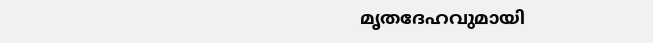മൃതദേഹവുമായി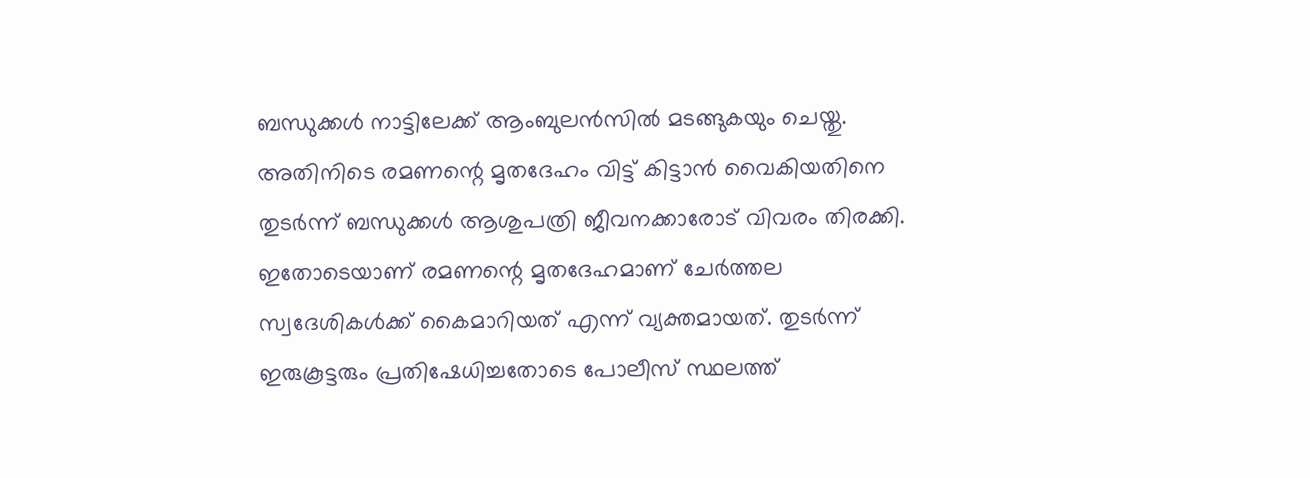ബന്ധുക്കള്‍ നാട്ടിലേക്ക് ആംബുലന്‍സില്‍ മടങ്ങുകയും ചെയ്തു. അതിനിടെ രമണന്റെ മൃതദേഹം വിട്ട് കിട്ടാന്‍ വൈകിയതിനെ തുടര്‍ന്ന് ബന്ധുക്കള്‍ ആശുപത്രി ജീവനക്കാരോട് വിവരം തിരക്കി. ഇതോടെയാണ് രമണന്റെ മൃതദേഹമാണ് ചേര്‍ത്തല സ്വദേശികള്‍ക്ക് കൈമാറിയത് എന്ന് വ്യക്തമായത്. തുടര്‍ന്ന് ഇരുകൂട്ടരും പ്രതിഷേധിച്ചതോടെ പോലീസ് സ്ഥലത്ത്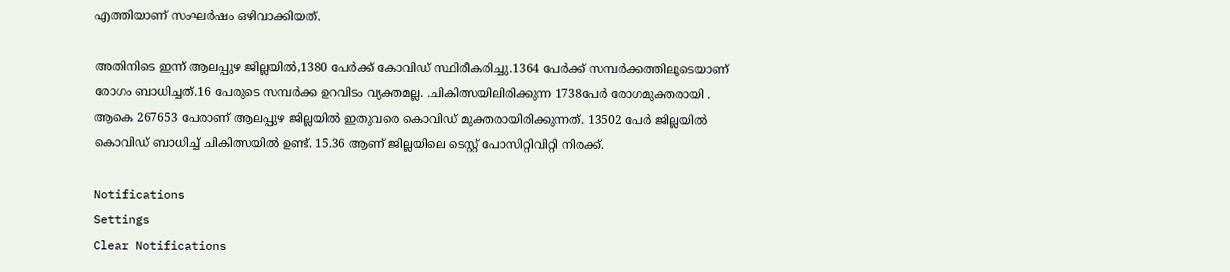എത്തിയാണ് സംഘര്‍ഷം ഒഴിവാക്കിയത്.

അതിനിടെ ഇന്ന് ആലപ്പുഴ ജില്ലയിൽ,1380 പേർക്ക് കോവിഡ് സ്ഥിരീകരിച്ചു.1364 പേർക്ക് സമ്പർക്കത്തിലൂടെയാണ് രോഗം ബാധിച്ചത്.16 പേരുടെ സമ്പർക്ക ഉറവിടം വ്യക്തമല്ല. .ചികിത്സയിലിരിക്കുന്ന 1738പേർ രോഗമുക്തരായി . ആകെ 267653 പേരാണ് ആലപ്പുഴ ജില്ലയിൽ ഇതുവരെ കൊവിഡ് മുക്തരായിരിക്കുന്നത്. 13502 പേർ ജില്ലയിൽ കൊവിഡ് ബാധിച്ച് ചികിത്സയിൽ ഉണ്ട്. 15.36 ആണ് ജില്ലയിലെ ടെസ്റ്റ് പോസിറ്റിവിറ്റി നിരക്ക്.

Notifications
Settings
Clear Notifications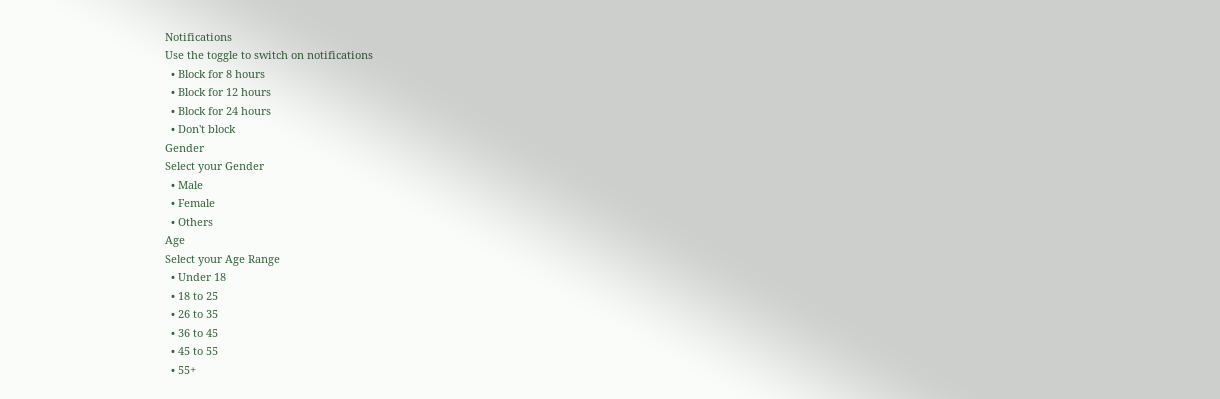Notifications
Use the toggle to switch on notifications
  • Block for 8 hours
  • Block for 12 hours
  • Block for 24 hours
  • Don't block
Gender
Select your Gender
  • Male
  • Female
  • Others
Age
Select your Age Range
  • Under 18
  • 18 to 25
  • 26 to 35
  • 36 to 45
  • 45 to 55
  • 55+